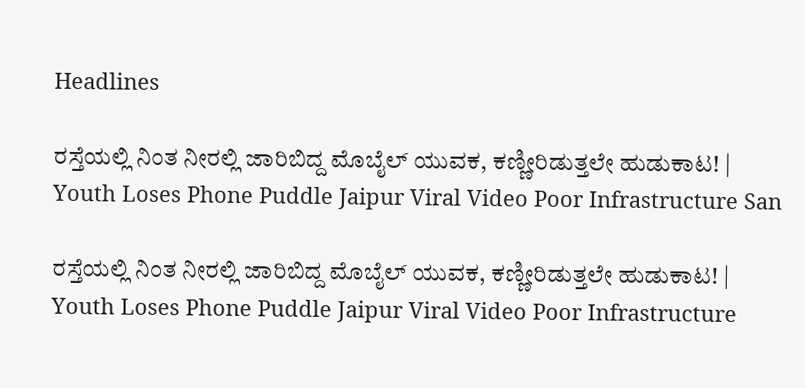Headlines

ರಸ್ತೆಯಲ್ಲಿ ನಿಂತ ನೀರಲ್ಲಿ ಜಾರಿಬಿದ್ದ ಮೊಬೈಲ್‌ ಯುವಕ, ಕಣ್ಣೀರಿಡುತ್ತಲೇ ಹುಡುಕಾಟ! | Youth Loses Phone Puddle Jaipur Viral Video Poor Infrastructure San

ರಸ್ತೆಯಲ್ಲಿ ನಿಂತ ನೀರಲ್ಲಿ ಜಾರಿಬಿದ್ದ ಮೊಬೈಲ್‌ ಯುವಕ, ಕಣ್ಣೀರಿಡುತ್ತಲೇ ಹುಡುಕಾಟ! | Youth Loses Phone Puddle Jaipur Viral Video Poor Infrastructure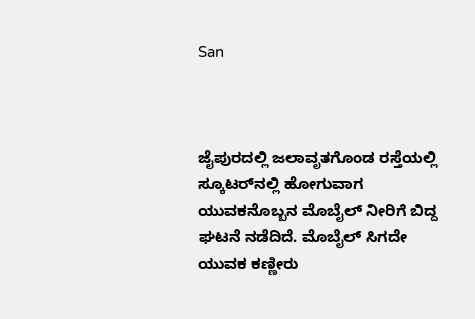San



ಜೈಪುರದಲ್ಲಿ ಜಲಾವೃತಗೊಂಡ ರಸ್ತೆಯಲ್ಲಿ ಸ್ಕೂಟರ್‌ನಲ್ಲಿ ಹೋಗುವಾಗ ಯುವಕನೊಬ್ಬನ ಮೊಬೈಲ್ ನೀರಿಗೆ ಬಿದ್ದ ಘಟನೆ ನಡೆದಿದೆ. ಮೊಬೈಲ್ ಸಿಗದೇ ಯುವಕ ಕಣ್ಣೀರು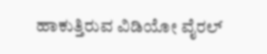ಹಾಕುತ್ತಿರುವ ವಿಡಿಯೋ ವೈರಲ್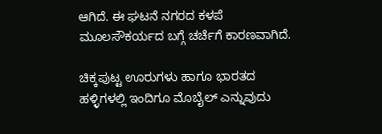ಆಗಿದೆ. ಈ ಘಟನೆ ನಗರದ ಕಳಪೆ ಮೂಲಸೌಕರ್ಯದ ಬಗ್ಗೆ ಚರ್ಚೆಗೆ ಕಾರಣವಾಗಿದೆ.

ಚಿಕ್ಕಪುಟ್ಟ ಊರುಗಳು ಹಾಗೂ ಭಾರತದ ಹಳ್ಳಿಗಳಲ್ಲಿ ಇಂದಿಗೂ ಮೊಬೈಲ್‌ ಎನ್ನುವುದು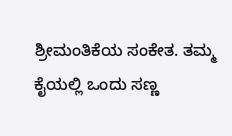ಶ್ರೀಮಂತಿಕೆಯ ಸಂಕೇತ. ತಮ್ಮ ಕೈಯಲ್ಲಿ ಒಂದು ಸಣ್ಣ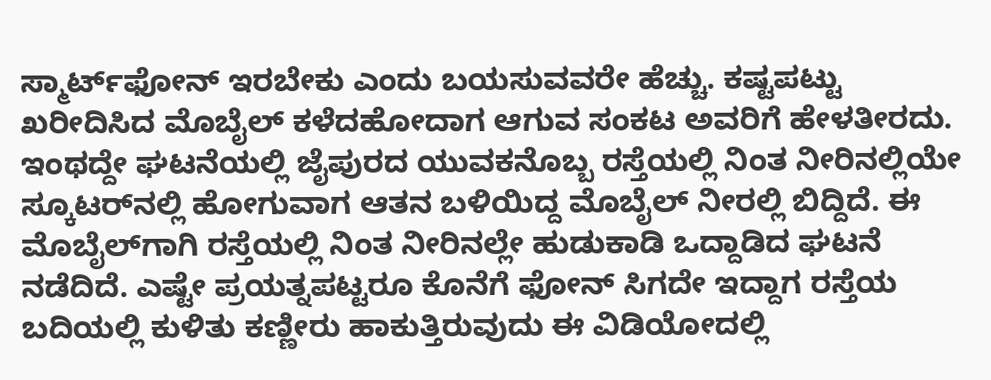ಸ್ಮಾರ್ಟ್‌ಫೋನ್‌ ಇರಬೇಕು ಎಂದು ಬಯಸುವವರೇ ಹೆಚ್ಚು. ಕಷ್ಟಪಟ್ಟು ಖರೀದಿಸಿದ ಮೊಬೈಲ್‌ ಕಳೆದಹೋದಾಗ ಆಗುವ ಸಂಕಟ ಅವರಿಗೆ ಹೇಳತೀರದು. ಇಂಥದ್ದೇ ಘಟನೆಯಲ್ಲಿ ಜೈಪುರದ ಯುವಕನೊಬ್ಬ ರಸ್ತೆಯಲ್ಲಿ ನಿಂತ ನೀರಿನಲ್ಲಿಯೇ ಸ್ಕೂಟರ್‌ನಲ್ಲಿ ಹೋಗುವಾಗ ಆತನ ಬಳಿಯಿದ್ದ ಮೊಬೈಲ್‌ ನೀರಲ್ಲಿ ಬಿದ್ದಿದೆ. ಈ ಮೊಬೈಲ್‌ಗಾಗಿ ರಸ್ತೆಯಲ್ಲಿ ನಿಂತ ನೀರಿನಲ್ಲೇ ಹುಡುಕಾಡಿ ಒದ್ದಾಡಿದ ಘಟನೆ ನಡೆದಿದೆ. ಎಷ್ಟೇ ಪ್ರಯತ್ನಪಟ್ಟರೂ ಕೊನೆಗೆ ಫೋನ್‌ ಸಿಗದೇ ಇದ್ದಾಗ ರಸ್ತೆಯ ಬದಿಯಲ್ಲಿ ಕುಳಿತು ಕಣ್ಣೀರು ಹಾಕುತ್ತಿರುವುದು ಈ ವಿಡಿಯೋದಲ್ಲಿ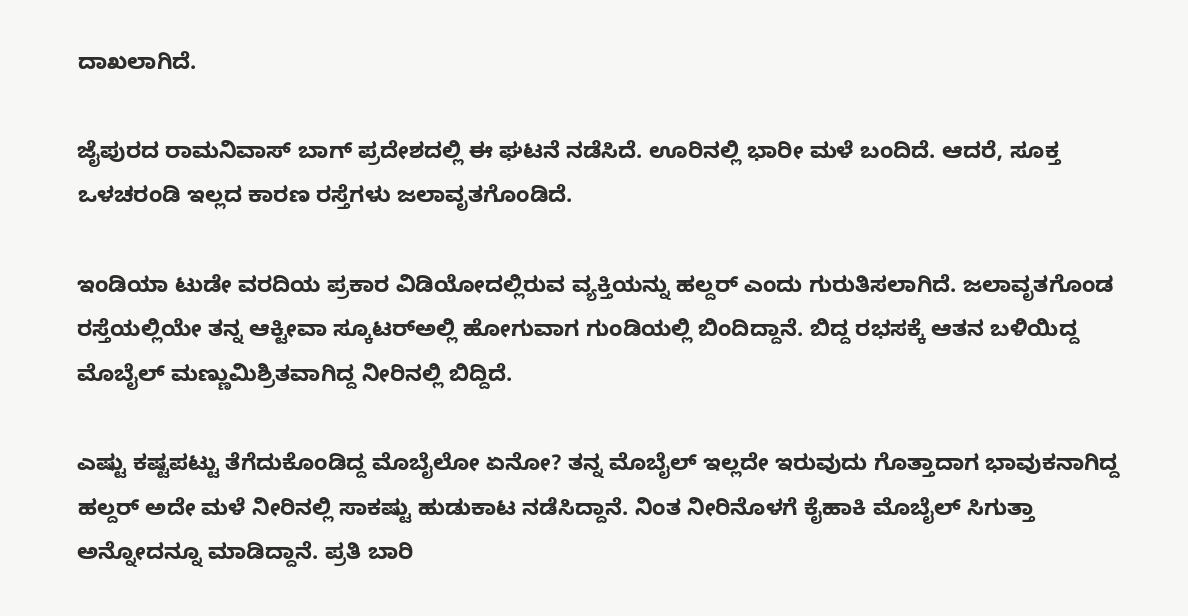ದಾಖಲಾಗಿದೆ.

ಜೈಪುರದ ರಾಮನಿವಾಸ್‌ ಬಾಗ್‌ ಪ್ರದೇಶದಲ್ಲಿ ಈ ಘಟನೆ ನಡೆಸಿದೆ. ಊರಿನಲ್ಲಿ ಭಾರೀ ಮಳೆ ಬಂದಿದೆ. ಆದರೆ, ಸೂಕ್ತ ಒಳಚರಂಡಿ ಇಲ್ಲದ ಕಾರಣ ರಸ್ತೆಗಳು ಜಲಾವೃತಗೊಂಡಿದೆ.

ಇಂಡಿಯಾ ಟುಡೇ ವರದಿಯ ಪ್ರಕಾರ ವಿಡಿಯೋದಲ್ಲಿರುವ ವ್ಯಕ್ತಿಯನ್ನು ಹಲ್ದರ್‌ ಎಂದು ಗುರುತಿಸಲಾಗಿದೆ. ಜಲಾವೃತಗೊಂಡ ರಸ್ತೆಯಲ್ಲಿಯೇ ತನ್ನ ಆಕ್ಟೀವಾ ಸ್ಕೂಟರ್‌ಅಲ್ಲಿ ಹೋಗುವಾಗ ಗುಂಡಿಯಲ್ಲಿ ಬಿಂದಿದ್ದಾನೆ. ಬಿದ್ದ ರಭಸಕ್ಕೆ ಆತನ ಬಳಿಯಿದ್ದ ಮೊಬೈಲ್‌ ಮಣ್ಣುಮಿಶ್ರಿತವಾಗಿದ್ದ ನೀರಿನಲ್ಲಿ ಬಿದ್ದಿದೆ.

ಎಷ್ಟು ಕಷ್ಟಪಟ್ಟು ತೆಗೆದುಕೊಂಡಿದ್ದ ಮೊಬೈಲೋ ಏನೋ? ತನ್ನ ಮೊಬೈಲ್‌ ಇಲ್ಲದೇ ಇರುವುದು ಗೊತ್ತಾದಾಗ ಭಾವುಕನಾಗಿದ್ದ ಹಲ್ದರ್‌ ಅದೇ ಮಳೆ ನೀರಿನಲ್ಲಿ ಸಾಕಷ್ಟು ಹುಡುಕಾಟ ನಡೆಸಿದ್ದಾನೆ. ನಿಂತ ನೀರಿನೊಳಗೆ ಕೈಹಾಕಿ ಮೊಬೈಲ್‌ ಸಿಗುತ್ತಾ ಅನ್ನೋದನ್ನೂ ಮಾಡಿದ್ದಾನೆ. ಪ್ರತಿ ಬಾರಿ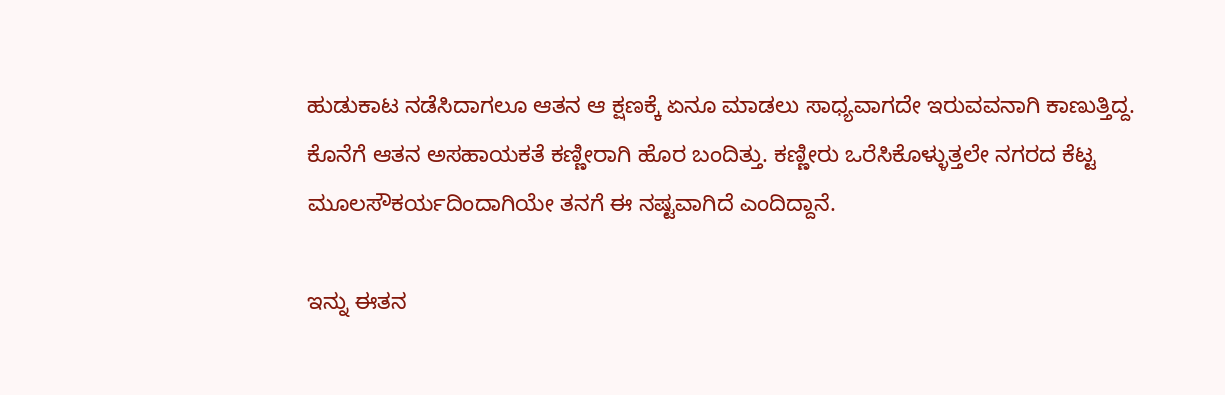ಹುಡುಕಾಟ ನಡೆಸಿದಾಗಲೂ ಆತನ ಆ ಕ್ಷಣಕ್ಕೆ ಏನೂ ಮಾಡಲು ಸಾಧ್ಯವಾಗದೇ ಇರುವವನಾಗಿ ಕಾಣುತ್ತಿದ್ದ. ಕೊನೆಗೆ ಆತನ ಅಸಹಾಯಕತೆ ಕಣ್ಣೀರಾಗಿ ಹೊರ ಬಂದಿತ್ತು. ಕಣ್ಣೀರು ಒರೆಸಿಕೊಳ್ಳುತ್ತಲೇ ನಗರದ ಕೆಟ್ಟ ಮೂಲಸೌಕರ್ಯದಿಂದಾಗಿಯೇ ತನಗೆ ಈ ನಷ್ಟವಾಗಿದೆ ಎಂದಿದ್ದಾನೆ.

ಇನ್ನು ಈತನ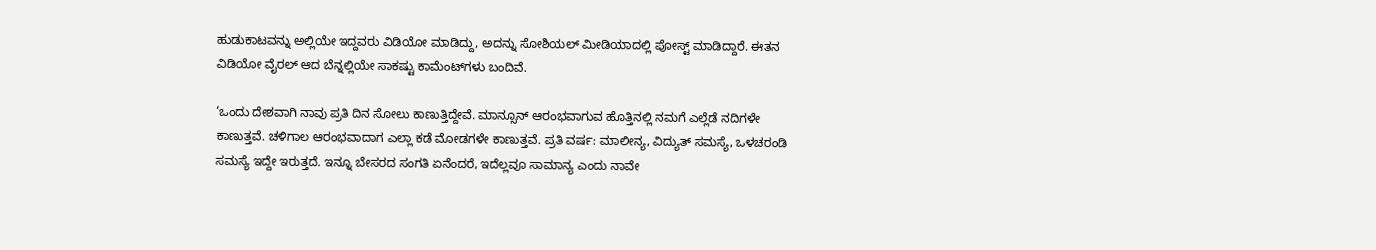ಹುಡುಕಾಟವನ್ನು ಅಲ್ಲಿಯೇ ಇದ್ದವರು ವಿಡಿಯೋ ಮಾಡಿದ್ದು, ಅದನ್ನು ಸೋಶಿಯಲ್‌ ಮೀಡಿಯಾದಲ್ಲಿ ಪೋಸ್ಟ್‌ ಮಾಡಿದ್ದಾರೆ. ಈತನ ವಿಡಿಯೋ ವೈರಲ್‌ ಆದ ಬೆನ್ನಲ್ಲಿಯೇ ಸಾಕಷ್ಟು ಕಾಮೆಂಟ್‌ಗಳು ಬಂದಿವೆ.

‘ಒಂದು ದೇಶವಾಗಿ ನಾವು ಪ್ರತಿ ದಿನ ಸೋಲು ಕಾಣುತ್ತಿದ್ದೇವೆ. ಮಾನ್ಸೂನ್‌ ಆರಂಭವಾಗುವ ಹೊತ್ತಿನಲ್ಲಿ ನಮಗೆ ಎಲ್ಲೆಡೆ ನದಿಗಳೇ ಕಾಣುತ್ತವೆ. ಚಳಿಗಾಲ ಆರಂಭವಾದಾಗ ಎಲ್ಲಾ ಕಡೆ ಮೋಡಗಳೇ ಕಾಣುತ್ತವೆ. ಪ್ರತಿ ವರ್ಷ: ಮಾಲೀನ್ಯ, ವಿದ್ಯುತ್‌ ಸಮಸ್ಯೆ, ಒಳಚರಂಡಿ ಸಮಸ್ಯೆ ಇದ್ದೇ ಇರುತ್ತದೆ. ಇನ್ನೂ ಬೇಸರದ ಸಂಗತಿ ಏನೆಂದರೆ, ಇದೆಲ್ಲವೂ ಸಾಮಾನ್ಯ ಎಂದು ನಾವೇ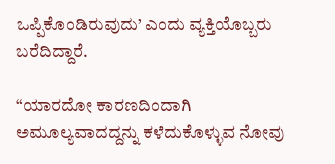ಒಪ್ಪಿಕೊಂಡಿರುವುದು’ ಎಂದು ವ್ಯಕ್ತಿಯೊಬ್ಬರು ಬರೆದಿದ್ದಾರೆ.

“ಯಾರದೋ ಕಾರಣದಿಂದಾಗಿ ಅಮೂಲ್ಯವಾದದ್ದನ್ನು ಕಳೆದುಕೊಳ್ಳುವ ನೋವು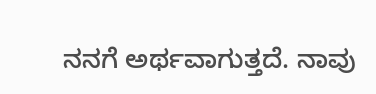ನನಗೆ ಅರ್ಥವಾಗುತ್ತದೆ. ನಾವು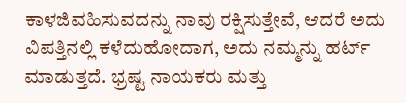ಕಾಳಜಿವಹಿಸುವದನ್ನು ನಾವು ರಕ್ಷಿಸುತ್ತೇವೆ, ಆದರೆ ಅದು ವಿಪತ್ತಿನಲ್ಲಿ ಕಳೆದುಹೋದಾಗ, ಅದು ನಮ್ಮನ್ನು ಹರ್ಟ್‌ ಮಾಡುತ್ತದೆ. ಭ್ರಷ್ಟ ನಾಯಕರು ಮತ್ತು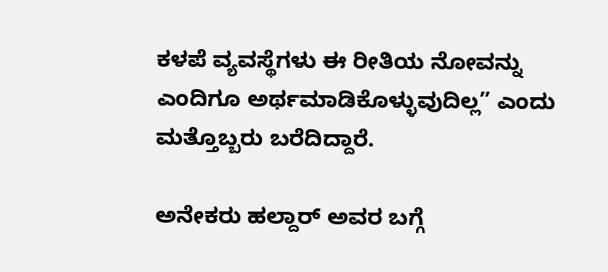ಕಳಪೆ ವ್ಯವಸ್ಥೆಗಳು ಈ ರೀತಿಯ ನೋವನ್ನು ಎಂದಿಗೂ ಅರ್ಥಮಾಡಿಕೊಳ್ಳುವುದಿಲ್ಲ” ಎಂದು ಮತ್ತೊಬ್ಬರು ಬರೆದಿದ್ದಾರೆ.

ಅನೇಕರು ಹಲ್ದಾರ್ ಅವರ ಬಗ್ಗೆ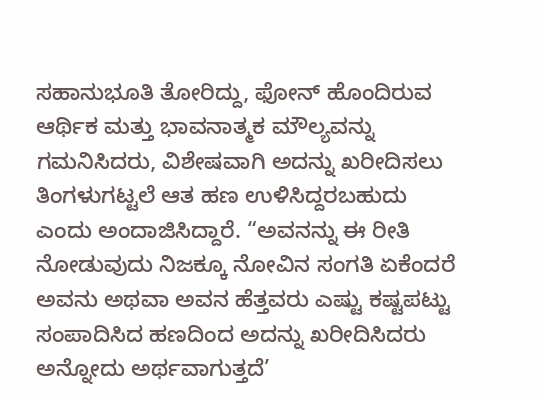ಸಹಾನುಭೂತಿ ತೋರಿದ್ದು, ಫೋನ್ ಹೊಂದಿರುವ ಆರ್ಥಿಕ ಮತ್ತು ಭಾವನಾತ್ಮಕ ಮೌಲ್ಯವನ್ನು ಗಮನಿಸಿದರು, ವಿಶೇಷವಾಗಿ ಅದನ್ನು ಖರೀದಿಸಲು ತಿಂಗಳುಗಟ್ಟಲೆ ಆತ ಹಣ ಉಳಿಸಿದ್ದರಬಹುದು ಎಂದು ಅಂದಾಜಿಸಿದ್ದಾರೆ. “ಅವನನ್ನು ಈ ರೀತಿ ನೋಡುವುದು ನಿಜಕ್ಕೂ ನೋವಿನ ಸಂಗತಿ ಏಕೆಂದರೆ ಅವನು ಅಥವಾ ಅವನ ಹೆತ್ತವರು ಎಷ್ಟು ಕಷ್ಟಪಟ್ಟು ಸಂಪಾದಿಸಿದ ಹಣದಿಂದ ಅದನ್ನು ಖರೀದಿಸಿದರು ಅನ್ನೋದು ಅರ್ಥವಾಗುತ್ತದೆ’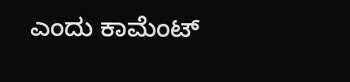ಎಂದು ಕಾಮೆಂಟ್‌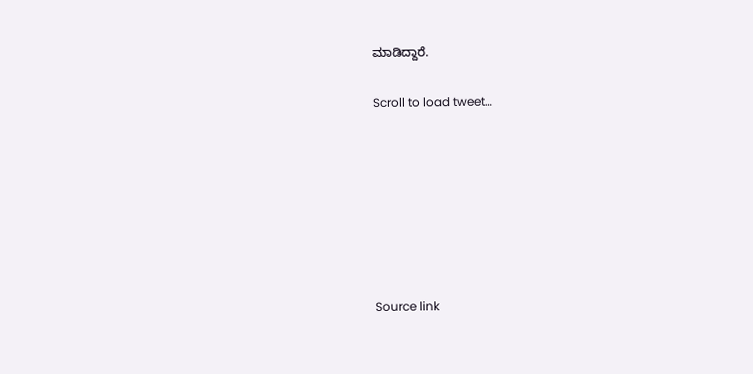ಮಾಡಿದ್ದಾರೆ.

Scroll to load tweet…







Source link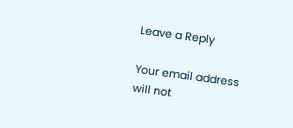Leave a Reply

Your email address will not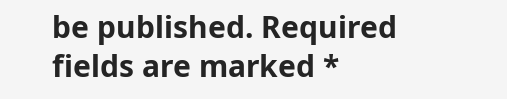be published. Required fields are marked *